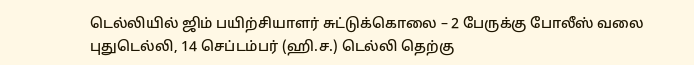டெல்லியில் ஜிம் பயிற்சியாளர் சுட்டுக்கொலை – 2 பேருக்கு போலீஸ் வலை
புதுடெல்லி, 14 செப்டம்பர் (ஹி.ச.) டெல்லி தெற்கு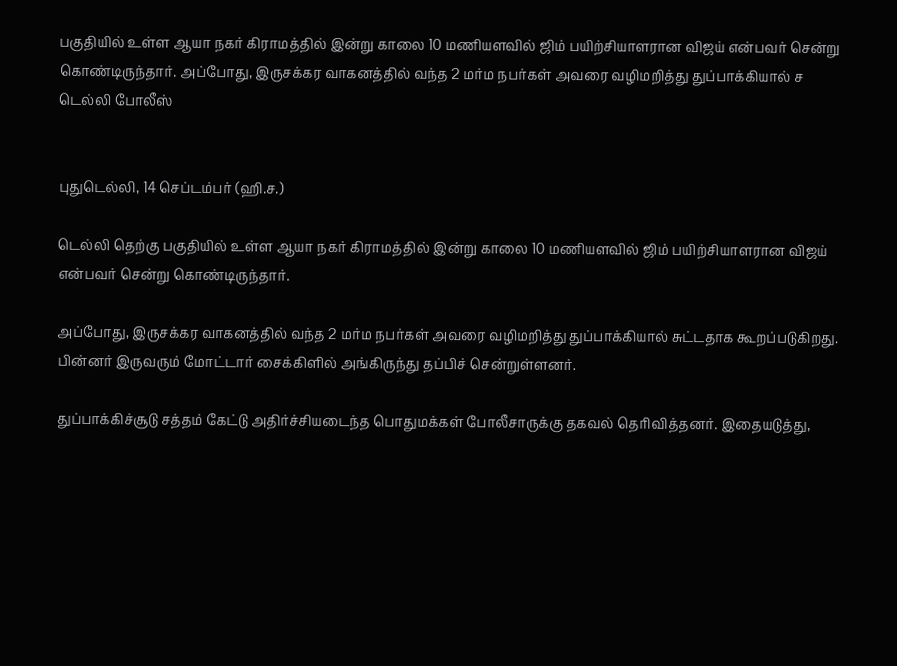பகுதியில் உள்ள ஆயா நகர் கிராமத்தில் இன்று காலை 10 மணியளவில் ஜிம் பயிற்சியாளரான விஜய் என்பவர் சென்று கொண்டிருந்தார். அப்போது, இருசக்கர வாகனத்தில் வந்த 2 மர்ம நபர்கள் அவரை வழிமறித்து துப்பாக்கியால் ச
டெல்லி போலீஸ்


புதுடெல்லி, 14 செப்டம்பர் (ஹி.ச.)

டெல்லி தெற்கு பகுதியில் உள்ள ஆயா நகர் கிராமத்தில் இன்று காலை 10 மணியளவில் ஜிம் பயிற்சியாளரான விஜய் என்பவர் சென்று கொண்டிருந்தார்.

அப்போது, இருசக்கர வாகனத்தில் வந்த 2 மர்ம நபர்கள் அவரை வழிமறித்து துப்பாக்கியால் சுட்டதாக கூறப்படுகிறது. பின்னர் இருவரும் மோட்டார் சைக்கிளில் அங்கிருந்து தப்பிச் சென்றுள்ளனர்.

துப்பாக்கிச்சூடு சத்தம் கேட்டு அதிர்ச்சியடைந்த பொதுமக்கள் போலீசாருக்கு தகவல் தெரிவித்தனர். இதையடுத்து,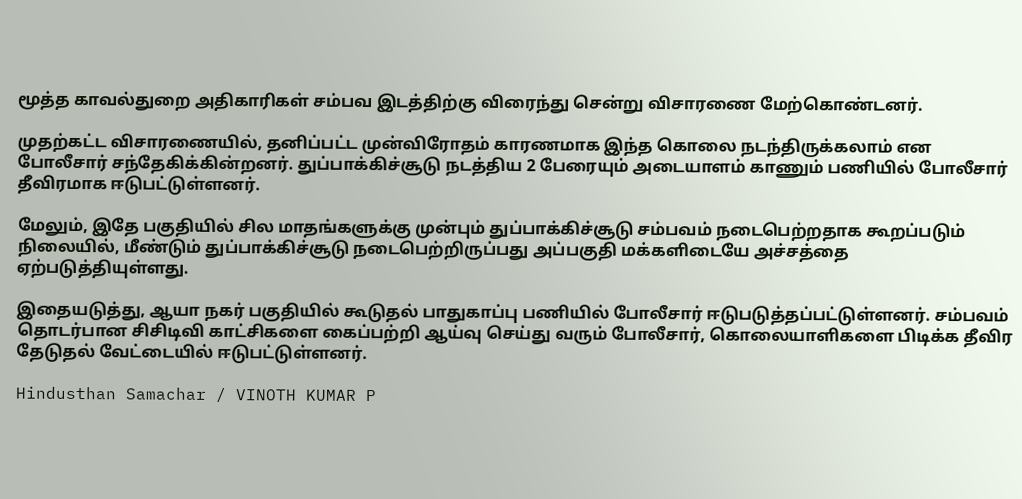மூத்த காவல்துறை அதிகாரிகள் சம்பவ இடத்திற்கு விரைந்து சென்று விசாரணை மேற்கொண்டனர்.

முதற்கட்ட விசாரணையில், தனிப்பட்ட முன்விரோதம் காரணமாக இந்த கொலை நடந்திருக்கலாம் என போலீசார் சந்தேகிக்கின்றனர். துப்பாக்கிச்சூடு நடத்திய 2 பேரையும் அடையாளம் காணும் பணியில் போலீசார் தீவிரமாக ஈடுபட்டுள்ளனர்.

மேலும், இதே பகுதியில் சில மாதங்களுக்கு முன்பும் துப்பாக்கிச்சூடு சம்பவம் நடைபெற்றதாக கூறப்படும் நிலையில், மீண்டும் துப்பாக்கிச்சூடு நடைபெற்றிருப்பது அப்பகுதி மக்களிடையே அச்சத்தை ஏற்படுத்தியுள்ளது.

இதையடுத்து, ஆயா நகர் பகுதியில் கூடுதல் பாதுகாப்பு பணியில் போலீசார் ஈடுபடுத்தப்பட்டுள்ளனர். சம்பவம் தொடர்பான சிசிடிவி காட்சிகளை கைப்பற்றி ஆய்வு செய்து வரும் போலீசார், கொலையாளிகளை பிடிக்க தீவிர தேடுதல் வேட்டையில் ஈடுபட்டுள்ளனர்.

Hindusthan Samachar / VINOTH KUMAR P